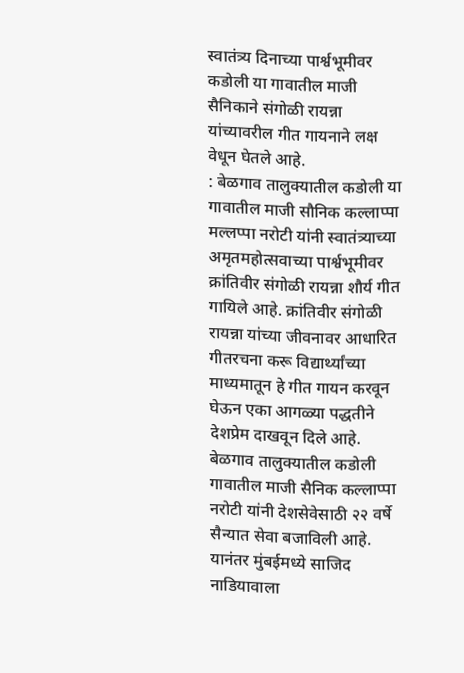स्वातंत्र्य दिनाच्या पार्श्वभूमीवर कडोली या गावातील माजी सैनिकाने संगोळी रायन्ना यांच्यावरील गीत गायनाने लक्ष वेधून घेतले आहे.
: बेळगाव तालुक्यातील कडोली या गावातील माजी सौनिक कल्लाप्पा मल्लप्पा नरोटी यांनी स्वातंत्र्याच्या अमृतमहोत्सवाच्या पार्श्वभूमीवर क्रांतिवीर संगोळी रायन्ना शौर्य गीत गायिले आहे. क्रांतिवीर संगोळी रायन्ना यांच्या जीवनावर आधारित गीतरचना करू विद्यार्थ्यांच्या माध्यमातून हे गीत गायन करवून घेऊन एका आगळ्या पद्धतीने देशप्रेम दाखवून दिले आहे.
बेळगाव तालुक्यातील कडोली गावातील माजी सैनिक कल्लाप्पा नरोटी यांनी देशसेवेसाठी २२ वर्षे सैन्यात सेवा बजाविली आहे. यानंतर मुंबईमध्ये साजिद नाडियावाला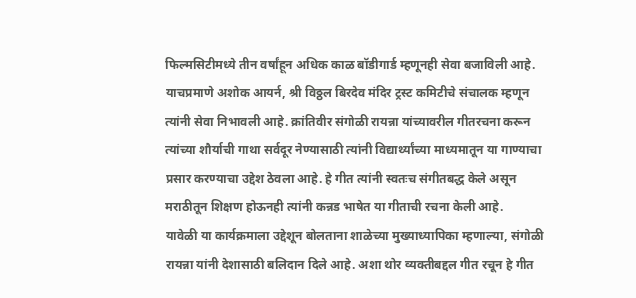फिल्मसिटीमध्ये तीन वर्षांहून अधिक काळ बॉडीगार्ड म्हणूनही सेवा बजाविली आहे. याचप्रमाणे अशोक आयर्न, श्री विठ्ठल बिरदेव मंदिर ट्रस्ट कमिटीचे संचालक म्हणून त्यांनी सेवा निभावली आहे. क्रांतिवीर संगोळी रायन्ना यांच्यावरील गीतरचना करून त्यांच्या शौर्याची गाथा सर्वदूर नेण्यासाठी त्यांनी विद्यार्थ्यांच्या माध्यमातून या गाण्याचा प्रसार करण्याचा उद्देश ठेवला आहे. हे गीत त्यांनी स्वतःच संगीतबद्ध केले असून मराठीतून शिक्षण होऊनही त्यांनी कन्नड भाषेत या गीताची रचना केली आहे.
यावेळी या कार्यक्रमाला उद्देशून बोलताना शाळेच्या मुख्याध्यापिका म्हणाल्या, संगोळी रायन्ना यांनी देशासाठी बलिदान दिले आहे. अशा थोर व्यक्तीबद्दल गीत रचून हे गीत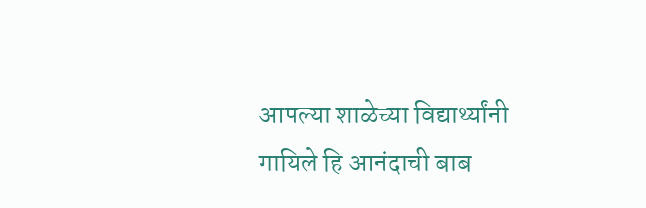आपल्या शाळेच्या विद्यार्थ्यांनी गायिले हि आनंदाची बाब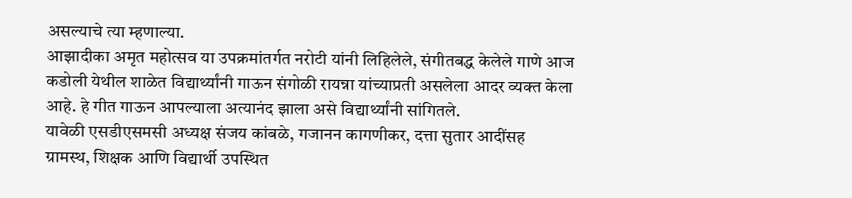असल्याचे त्या म्हणाल्या.
आझादीका अमृत महोत्सव या उपक्रमांतर्गत नरोटी यांनी लिहिलेले, संगीतबद्ध केलेले गाणे आज कडोली येथील शाळेत विद्यार्थ्यांनी गाऊन संगोळी रायन्ना यांच्याप्रती असलेला आदर व्यक्त केला आहे. हे गीत गाऊन आपल्याला अत्यानंद झाला असे विद्यार्थ्यांनी सांगितले.
यावेळी एसडीएसमसी अध्यक्ष संजय कांबळे, गजानन कागणीकर, दत्ता सुतार आदींसह ग्रामस्थ, शिक्षक आणि विद्यार्थी उपस्थित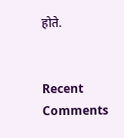होते.


Recent Comments